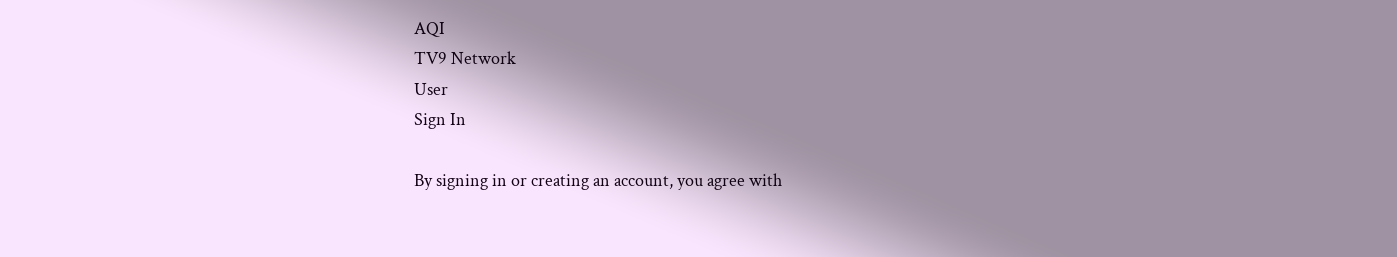AQI
TV9 Network
User
Sign In

By signing in or creating an account, you agree with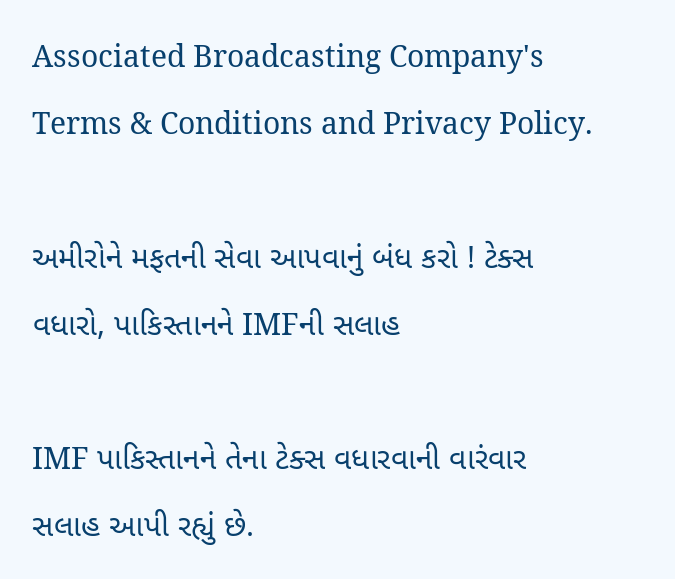Associated Broadcasting Company's Terms & Conditions and Privacy Policy.

અમીરોને મફતની સેવા આપવાનું બંધ કરો ! ટેક્સ વધારો, પાકિસ્તાનને IMFની સલાહ

IMF પાકિસ્તાનને તેના ટેક્સ વધારવાની વારંવાર સલાહ આપી રહ્યું છે.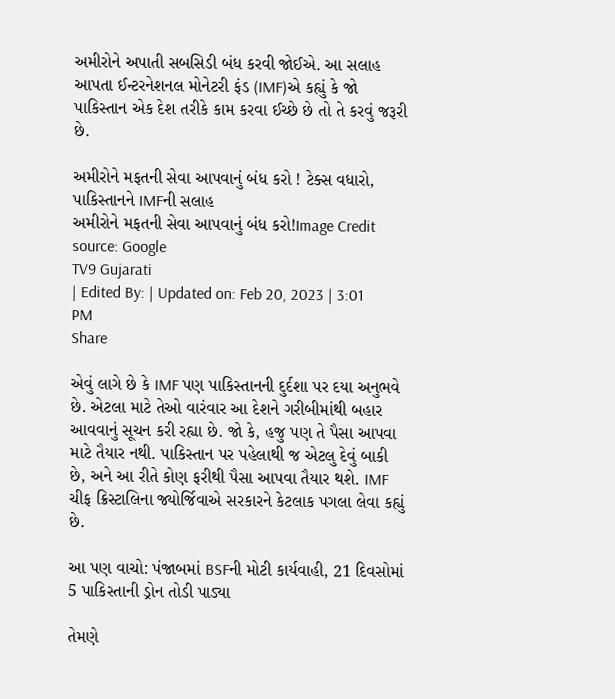અમીરોને અપાતી સબસિડી બંધ કરવી જોઈએ. આ સલાહ આપતા ઈન્ટરનેશનલ મોનેટરી ફંડ (IMF)એ કહ્યું કે જો પાકિસ્તાન એક દેશ તરીકે કામ કરવા ઈચ્છે છે તો તે કરવું જરૂરી છે.

અમીરોને મફતની સેવા આપવાનું બંધ કરો ! ટેક્સ વધારો, પાકિસ્તાનને IMFની સલાહ
અમીરોને મફતની સેવા આપવાનું બંધ કરો!Image Credit source: Google
TV9 Gujarati
| Edited By: | Updated on: Feb 20, 2023 | 3:01 PM
Share

એવું લાગે છે કે IMF પણ પાકિસ્તાનની દુર્દશા પર દયા અનુભવે છે. એટલા માટે તેઓ વારંવાર આ દેશને ગરીબીમાંથી બહાર આવવાનું સૂચન કરી રહ્યા છે. જો કે, હજુ પણ તે પૈસા આપવા માટે તૈયાર નથી. પાકિસ્તાન પર પહેલાથી જ એટલુ દેવું બાકી છે, અને આ રીતે કોણ ફરીથી પૈસા આપવા તૈયાર થશે. IMF ચીફ ક્રિસ્ટાલિના જ્યોર્જિવાએ સરકારને કેટલાક પગલા લેવા કહ્યું છે.

આ પણ વાચો: પંજાબમાં BSFની મોટી કાર્યવાહી, 21 દિવસોમાં 5 પાકિસ્તાની ડ્રોન તોડી પાડ્યા

તેમણે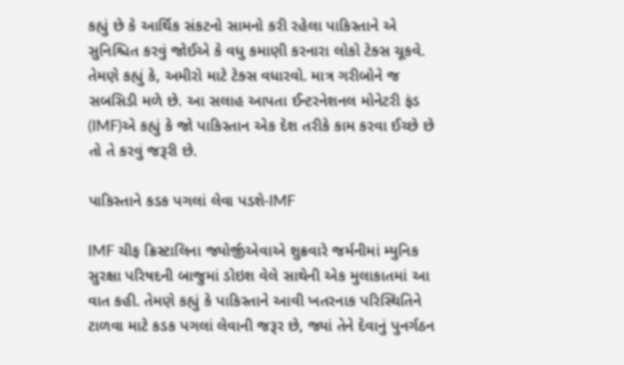કહ્યું છે કે આર્થિક સંકટનો સામનો કરી રહેલા પાકિસ્તાને એ સુનિશ્ચિત કરવું જોઈએ કે વધુ કમાણી કરનારા લોકો ટેક્સ ચૂકવે. તેમણે કહ્યું કે, અમીરો માટે ટેક્સ વધારવો. માત્ર ગરીબોને જ સબસિડી મળે છે. આ સલાહ આપતા ઈન્ટરનેશનલ મોનેટરી ફંડ (IMF)એ કહ્યું કે જો પાકિસ્તાન એક દેશ તરીકે કામ કરવા ઈચ્છે છે તો તે કરવું જરૂરી છે.

પાકિસ્તાને કડક પગલાં લેવા પડશે-IMF

IMF ચીફ ક્રિસ્ટાલિના જ્યોર્જીએવાએ શુક્રવારે જર્મનીમાં મ્યુનિક સુરક્ષા પરિષદની બાજુમાં ડોઇશ વેલે સાથેની એક મુલાકાતમાં આ વાત કહી. તેમણે કહ્યું કે પાકિસ્તાને આવી ખતરનાક પરિસ્થિતિને ટાળવા માટે કડક પગલાં લેવાની જરૂર છે, જ્યાં તેને દેવાનું પુનર્ગઠન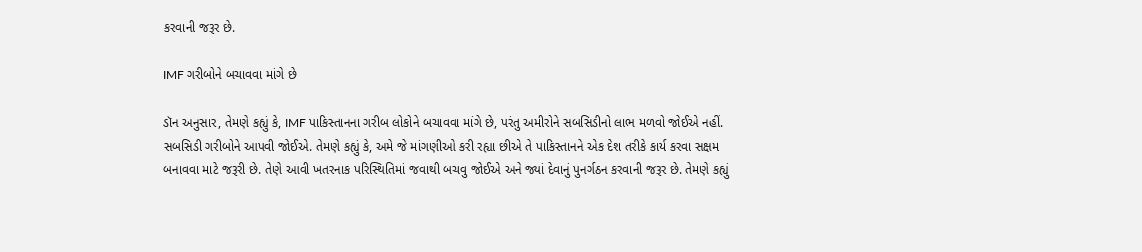કરવાની જરૂર છે.

IMF ગરીબોને બચાવવા માંગે છે

ડૉન અનુસાર, તેમણે કહ્યું કે, IMF પાકિસ્તાનના ગરીબ લોકોને બચાવવા માંગે છે, પરંતુ અમીરોને સબસિડીનો લાભ મળવો જોઈએ નહીં. સબસિડી ગરીબોને આપવી જોઈએ. તેમણે કહ્યું કે, અમે જે માંગણીઓ કરી રહ્યા છીએ તે પાકિસ્તાનને એક દેશ તરીકે કાર્ય કરવા સક્ષમ બનાવવા માટે જરૂરી છે. તેણે આવી ખતરનાક પરિસ્થિતિમાં જવાથી બચવુ જોઈએ અને જ્યાં દેવાનું પુનર્ગઠન કરવાની જરૂર છે. તેમણે કહ્યું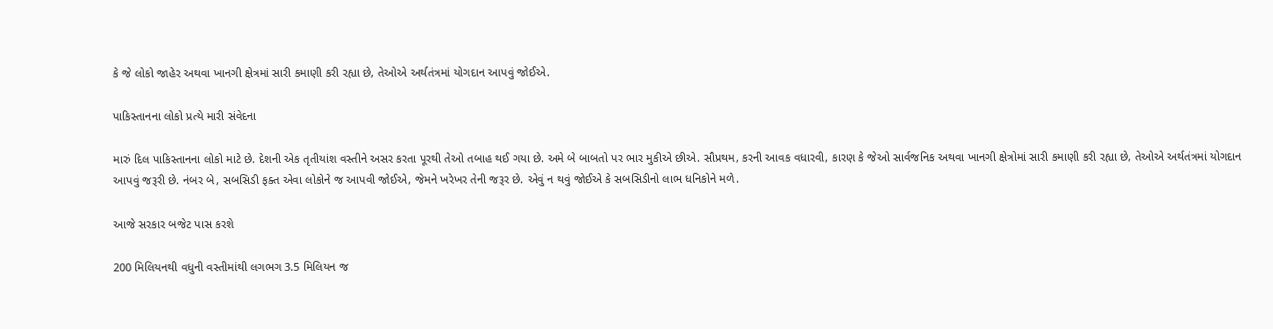કે જે લોકો જાહેર અથવા ખાનગી ક્ષેત્રમાં સારી કમાણી કરી રહ્યા છે, તેઓએ અર્થતંત્રમાં યોગદાન આપવું જોઈએ.

પાકિસ્તાનના લોકો પ્રત્યે મારી સંવેદના

મારું દિલ પાકિસ્તાનના લોકો માટે છે. દેશની એક તૃતીયાંશ વસ્તીને અસર કરતા પૂરથી તેઓ તબાહ થઈ ગયા છે. અમે બે બાબતો પર ભાર મુકીએ છીએ. સૌપ્રથમ, કરની આવક વધારવી, કારણ કે જેઓ સાર્વજનિક અથવા ખાનગી ક્ષેત્રોમાં સારી કમાણી કરી રહ્યા છે, તેઓએ અર્થતંત્રમાં યોગદાન આપવું જરૂરી છે. નંબર બે, સબસિડી ફક્ત એવા લોકોને જ આપવી જોઈએ, જેમને ખરેખર તેની જરૂર છે. એવું ન થવું જોઈએ કે સબસિડીનો લાભ ધનિકોને મળે.

આજે સરકાર બજેટ પાસ કરશે

200 મિલિયનથી વધુની વસ્તીમાંથી લગભગ 3.5 મિલિયન જ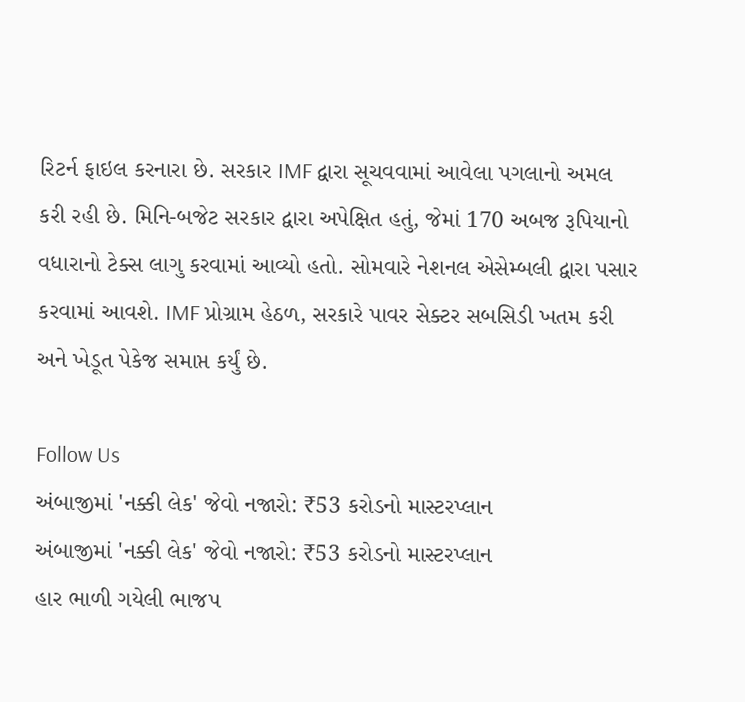રિટર્ન ફાઇલ કરનારા છે. સરકાર IMF દ્વારા સૂચવવામાં આવેલા પગલાનો અમલ કરી રહી છે. મિનિ-બજેટ સરકાર દ્વારા અપેક્ષિત હતું, જેમાં 170 અબજ રૂપિયાનો વધારાનો ટેક્સ લાગુ કરવામાં આવ્યો હતો. સોમવારે નેશનલ એસેમ્બલી દ્વારા પસાર કરવામાં આવશે. IMF પ્રોગ્રામ હેઠળ, સરકારે પાવર સેક્ટર સબસિડી ખતમ કરી અને ખેડૂત પેકેજ સમાપ્ત કર્યું છે.

Follow Us
અંબાજીમાં 'નક્કી લેક' જેવો નજારો: ₹53 કરોડનો માસ્ટરપ્લાન
અંબાજીમાં 'નક્કી લેક' જેવો નજારો: ₹53 કરોડનો માસ્ટરપ્લાન
હાર ભાળી ગયેલી ભાજપ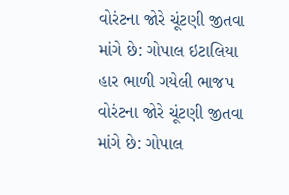વોરંટના જોરે ચૂંટણી જીતવા માંગે છે: ગોપાલ ઇટાલિયા
હાર ભાળી ગયેલી ભાજપ વોરંટના જોરે ચૂંટણી જીતવા માંગે છે: ગોપાલ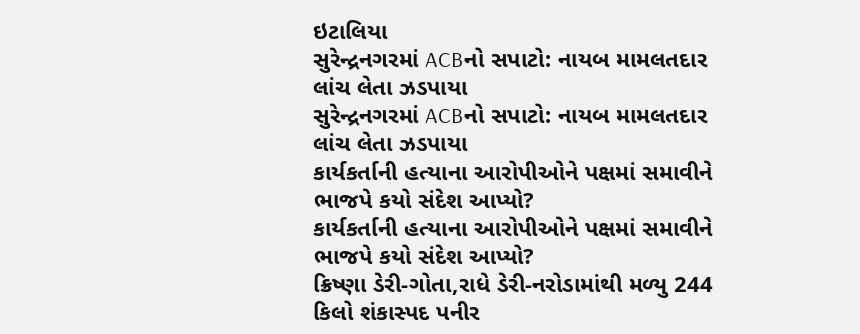ઇટાલિયા
સુરેન્દ્રનગરમાં ACBનો સપાટો: નાયબ મામલતદાર લાંચ લેતા ઝડપાયા
સુરેન્દ્રનગરમાં ACBનો સપાટો: નાયબ મામલતદાર લાંચ લેતા ઝડપાયા
કાર્યકર્તાની હત્યાના આરોપીઓને પક્ષમાં સમાવીને ભાજપે કયો સંદેશ આપ્યો?
કાર્યકર્તાની હત્યાના આરોપીઓને પક્ષમાં સમાવીને ભાજપે કયો સંદેશ આપ્યો?
ક્રિષ્ણા ડેરી-ગોતા,રાધે ડેરી-નરોડામાંથી મળ્યુ 244 કિલો શંકાસ્પદ પનીર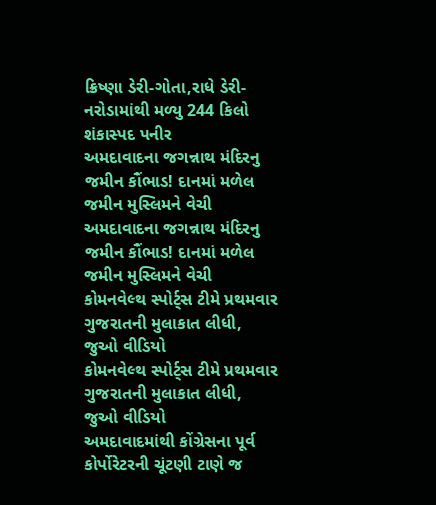ક્રિષ્ણા ડેરી-ગોતા,રાધે ડેરી-નરોડામાંથી મળ્યુ 244 કિલો શંકાસ્પદ પનીર
અમદાવાદના જગન્નાથ મંદિરનુ જમીન કૌંભાડ! દાનમાં મળેલ જમીન મુસ્લિમને વેચી
અમદાવાદના જગન્નાથ મંદિરનુ જમીન કૌંભાડ! દાનમાં મળેલ જમીન મુસ્લિમને વેચી
કોમનવેલ્થ સ્પોર્ટ્સ ટીમે પ્રથમવાર ગુજરાતની મુલાકાત લીધી, જુઓ વીડિયો
કોમનવેલ્થ સ્પોર્ટ્સ ટીમે પ્રથમવાર ગુજરાતની મુલાકાત લીધી, જુઓ વીડિયો
અમદાવાદમાંથી કોંગ્રેસના પૂર્વ કોર્પોરેટરની ચૂંટણી ટાણે જ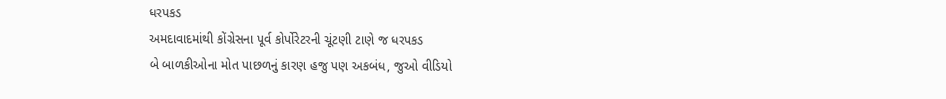ધરપકડ
અમદાવાદમાંથી કોંગ્રેસના પૂર્વ કોર્પોરેટરની ચૂંટણી ટાણે જ ધરપકડ
બે બાળકીઓના મોત પાછળનું કારણ હજુ પણ અકબંધ, જુઓ વીડિયો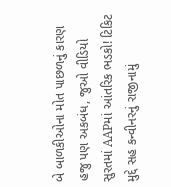બે બાળકીઓના મોત પાછળનું કારણ હજુ પણ અકબંધ, જુઓ વીડિયો
સુરતમાં AAPમાં આંતરિક ભડકો! ટિકિટ મુદ્દે સહ કન્વીનરનું રાજીનામું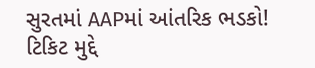સુરતમાં AAPમાં આંતરિક ભડકો! ટિકિટ મુદ્દે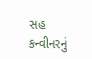સહ કન્વીનરનું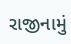રાજીનામું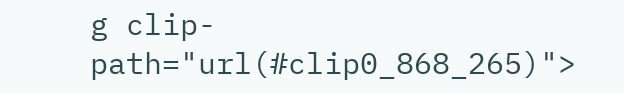g clip-path="url(#clip0_868_265)">